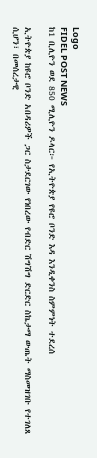Logo
FIDEL POST NEWS
ከ1 ቢሊዮን ወደ 850 ሚሊዮን ዶላር፦ የኢትዮጵያ የዩሮ ቦንድ እዳ እንዲቀንስ ስምምነት ተደረሰ

ኢትዮጵያ ከዩሮ ቦንድ አበዳሪዎች ጋር ስታደርገው የነበረው የብድር ሽግሽግ ድርድር ስኬታማ ውጤት ማስመዝገቡ የተገለጸ ሲሆን፣ በመሰረታዊ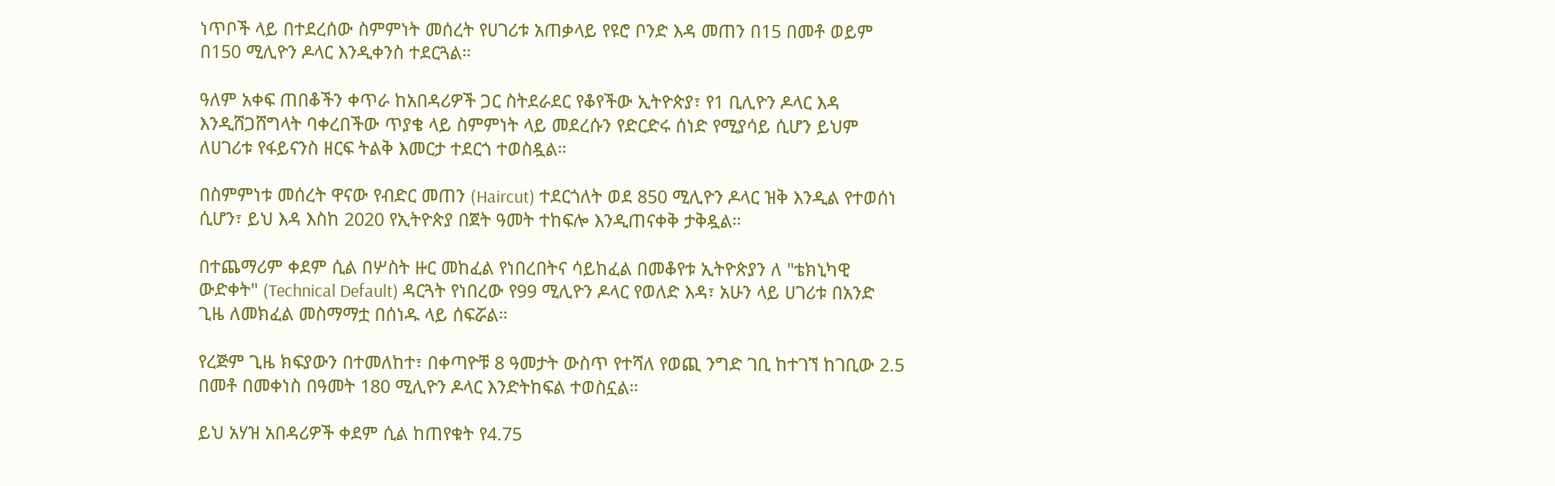ነጥቦች ላይ በተደረሰው ስምምነት መሰረት የሀገሪቱ አጠቃላይ የዩሮ ቦንድ እዳ መጠን በ15 በመቶ ወይም በ150 ሚሊዮን ዶላር እንዲቀንስ ተደርጓል።

ዓለም አቀፍ ጠበቆችን ቀጥራ ከአበዳሪዎች ጋር ስትደራደር የቆየችው ኢትዮጵያ፣ የ1 ቢሊዮን ዶላር እዳ እንዲሸጋሸግላት ባቀረበችው ጥያቄ ላይ ስምምነት ላይ መደረሱን የድርድሩ ሰነድ የሚያሳይ ሲሆን ይህም ለሀገሪቱ የፋይናንስ ዘርፍ ትልቅ እመርታ ተደርጎ ተወስዷል።

በስምምነቱ መሰረት ዋናው የብድር መጠን (Haircut) ተደርጎለት ወደ 850 ሚሊዮን ዶላር ዝቅ እንዲል የተወሰነ ሲሆን፣ ይህ እዳ እስከ 2020 የኢትዮጵያ በጀት ዓመት ተከፍሎ እንዲጠናቀቅ ታቅዷል።

በተጨማሪም ቀደም ሲል በሦስት ዙር መከፈል የነበረበትና ሳይከፈል በመቆየቱ ኢትዮጵያን ለ "ቴክኒካዊ ውድቀት" (Technical Default) ዳርጓት የነበረው የ99 ሚሊዮን ዶላር የወለድ እዳ፣ አሁን ላይ ሀገሪቱ በአንድ ጊዜ ለመክፈል መስማማቷ በሰነዱ ላይ ሰፍሯል።

የረጅም ጊዜ ክፍያውን በተመለከተ፣ በቀጣዮቹ 8 ዓመታት ውስጥ የተሻለ የወጪ ንግድ ገቢ ከተገኘ ከገቢው 2.5 በመቶ በመቀነስ በዓመት 180 ሚሊዮን ዶላር እንድትከፍል ተወስኗል።

ይህ አሃዝ አበዳሪዎች ቀደም ሲል ከጠየቁት የ4.75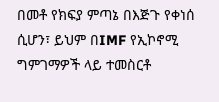በመቶ የክፍያ ምጣኔ በእጅጉ የቀነሰ ሲሆን፣ ይህም በIMF የኢኮኖሚ ግምገማዎች ላይ ተመስርቶ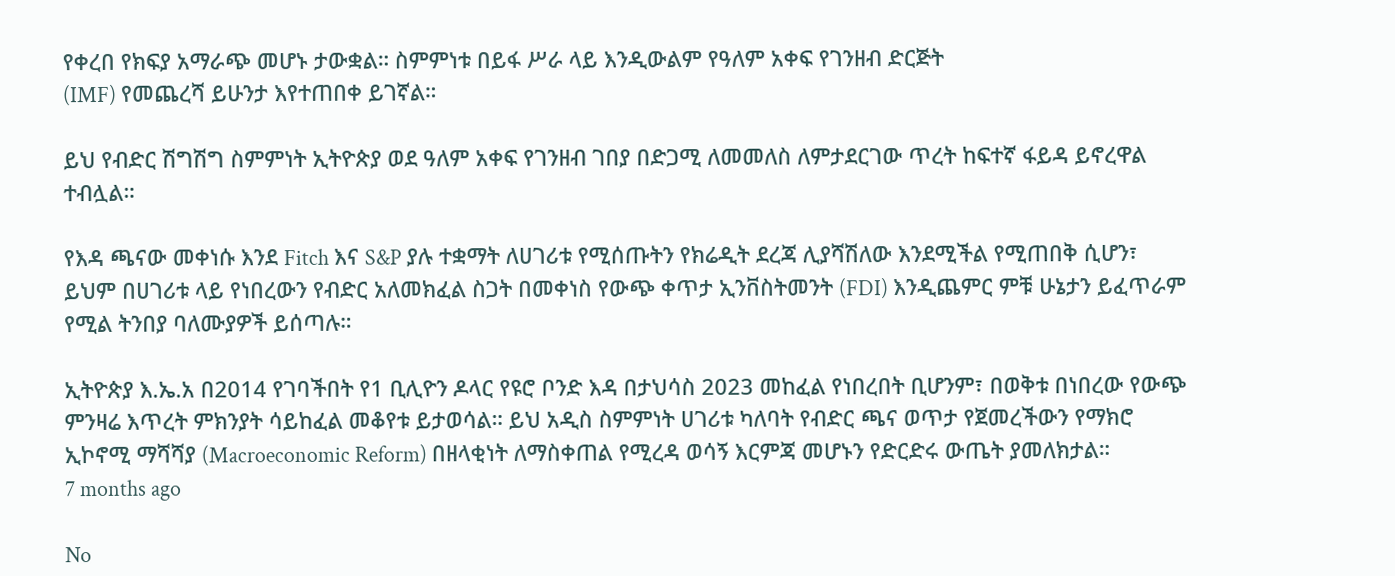የቀረበ የክፍያ አማራጭ መሆኑ ታውቋል። ስምምነቱ በይፋ ሥራ ላይ እንዲውልም የዓለም አቀፍ የገንዘብ ድርጅት
(IMF) የመጨረሻ ይሁንታ እየተጠበቀ ይገኛል።

ይህ የብድር ሽግሽግ ስምምነት ኢትዮጵያ ወደ ዓለም አቀፍ የገንዘብ ገበያ በድጋሚ ለመመለስ ለምታደርገው ጥረት ከፍተኛ ፋይዳ ይኖረዋል ተብሏል።

የእዳ ጫናው መቀነሱ እንደ Fitch እና S&P ያሉ ተቋማት ለሀገሪቱ የሚሰጡትን የክሬዲት ደረጃ ሊያሻሽለው እንደሚችል የሚጠበቅ ሲሆን፣ ይህም በሀገሪቱ ላይ የነበረውን የብድር አለመክፈል ስጋት በመቀነስ የውጭ ቀጥታ ኢንቨስትመንት (FDI) እንዲጨምር ምቹ ሁኔታን ይፈጥራም የሚል ትንበያ ባለሙያዎች ይሰጣሉ።

ኢትዮጵያ እ.ኤ.አ በ2014 የገባችበት የ1 ቢሊዮን ዶላር የዩሮ ቦንድ እዳ በታህሳስ 2023 መከፈል የነበረበት ቢሆንም፣ በወቅቱ በነበረው የውጭ ምንዛሬ እጥረት ምክንያት ሳይከፈል መቆየቱ ይታወሳል። ይህ አዲስ ስምምነት ሀገሪቱ ካለባት የብድር ጫና ወጥታ የጀመረችውን የማክሮ ኢኮኖሚ ማሻሻያ (Macroeconomic Reform) በዘላቂነት ለማስቀጠል የሚረዳ ወሳኝ እርምጃ መሆኑን የድርድሩ ውጤት ያመለክታል።
7 months ago

No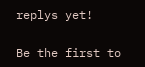replys yet!

Be the first to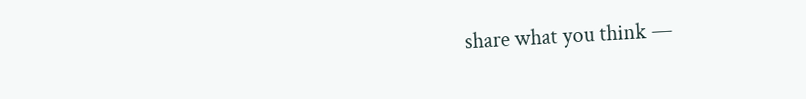share what you think —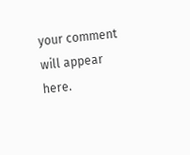your comment will appear here.